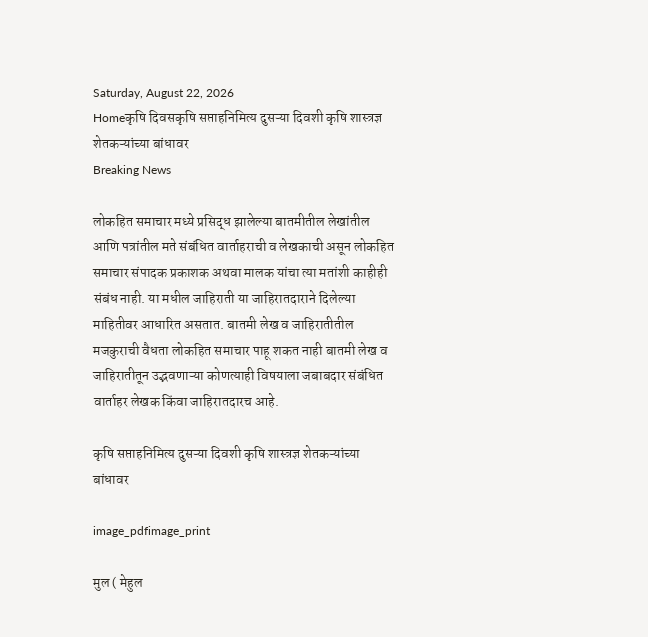Saturday, August 22, 2026
Homeकृषि दिवसकृषि सप्ताहनिमित्य दुसऱ्या दिवशी कृषि शास्त्रज्ञ शेतकऱ्यांच्या बांधावर
Breaking News

लोकहित समाचार मध्ये प्रसिद्ध झालेल्या बातमीतील लेखांतील आणि पत्रांतील मते संबंधित वार्ताहराची व लेखकाची असून लोकहित समाचार संपादक प्रकाशक अथवा मालक यांचा त्या मतांशी काहीही संबंध नाही. या मधील जाहिराती या जाहिरातदाराने दिलेल्या माहितीवर आधारित असतात. बातमी लेख व जाहिरातीतील मजकुराची वैधता लोकहित समाचार पाहू शकत नाही बातमी लेख व जाहिरातीतून उद्भवणाऱ्या कोणत्याही विषयाला जबाबदार संबंधित वार्ताहर लेखक किंवा जाहिरातदारच आहे.

कृषि सप्ताहनिमित्य दुसऱ्या दिवशी कृषि शास्त्रज्ञ शेतकऱ्यांच्या बांधावर

image_pdfimage_print

मुल ( मेहुल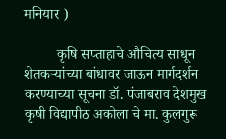मनियार )

         कृषि सप्ताहाचे औचित्य साधून शेतकऱ्यांच्या बांधावर जाऊन मार्गदर्शन करण्याच्या सूचना डॉ. पंजाबराव देशमुख कृषी विद्यापीठ अकोला चे मा. कुलगुरू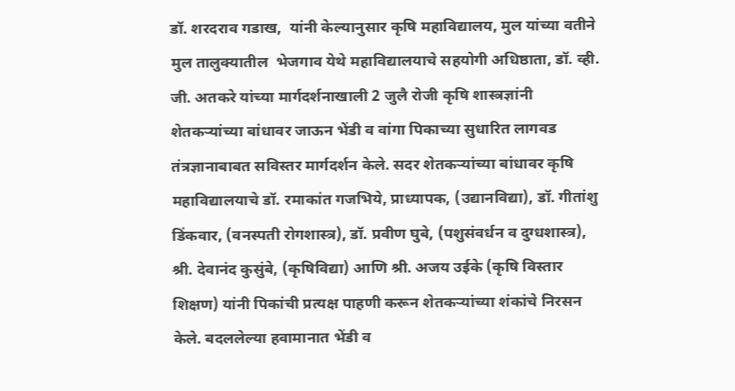डॉ. शरदराव गडाख,  यांनी केल्यानुसार कृषि महाविद्यालय, मुल यांच्या वतीने मुल तालुक्यातील  भेजगाव येथे महाविद्यालयाचे सहयोगी अधिष्ठाता, डॉ. व्ही. जी. अतकरे यांच्या मार्गदर्शनाखाली 2 जुलै रोजी कृषि शास्त्रज्ञांनी शेतकऱ्यांच्या बांधावर जाऊन भेंडी व वांगा पिकाच्या सुधारित लागवड तंत्रज्ञानाबाबत सविस्तर मार्गदर्शन केले. सदर शेतकऱ्यांच्या बांधावर कृषि महाविद्यालयाचे डॉ. रमाकांत गजभिये, प्राध्यापक, (उद्यानविद्या), डॉ. गीतांशु डिंकवार, (वनस्पती रोगशास्त्र), डॉ. प्रवीण घुबे, (पशुसंवर्धन व दुग्धशास्त्र), श्री. देवानंद कुसुंबे, (कृषिविद्या) आणि श्री. अजय उईके (कृषि विस्तार शिक्षण) यांनी पिकांची प्रत्यक्ष पाहणी करून शेतकऱ्यांच्या शंकांचे निरसन केले. बदललेल्या हवामानात भेंडी व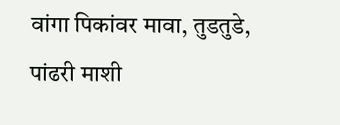वांगा पिकांवर मावा, तुडतुडे, पांढरी माशी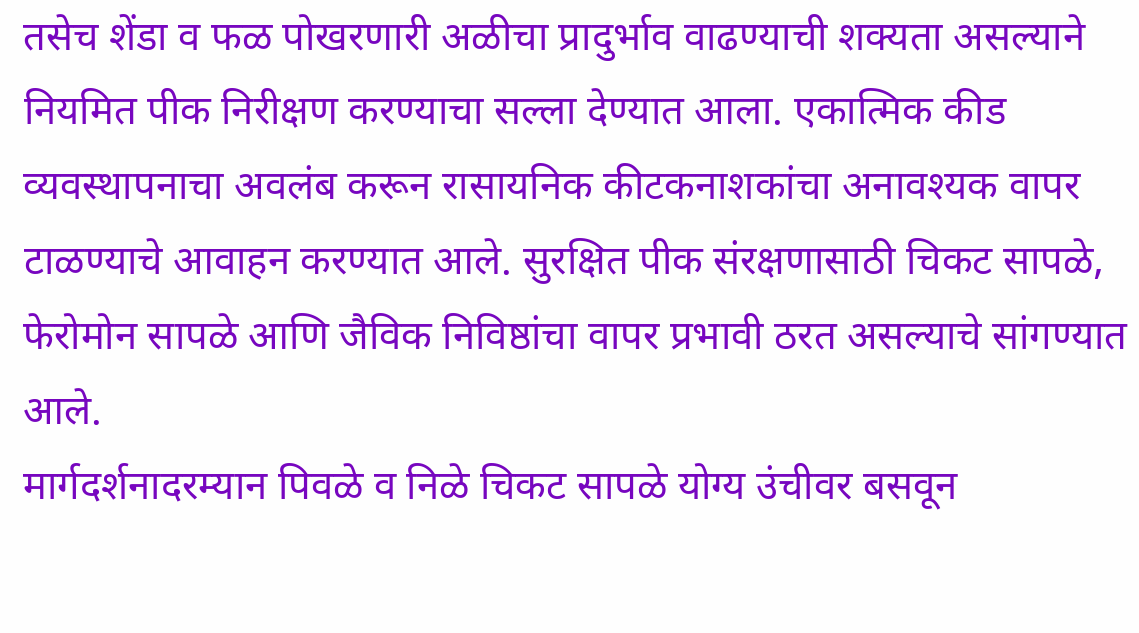तसेच शेंडा व फळ पोखरणारी अळीचा प्रादुर्भाव वाढण्याची शक्यता असल्याने नियमित पीक निरीक्षण करण्याचा सल्ला देण्यात आला. एकात्मिक कीड व्यवस्थापनाचा अवलंब करून रासायनिक कीटकनाशकांचा अनावश्यक वापर टाळण्याचे आवाहन करण्यात आले. सुरक्षित पीक संरक्षणासाठी चिकट सापळे, फेरोमोन सापळे आणि जैविक निविष्ठांचा वापर प्रभावी ठरत असल्याचे सांगण्यात आले.
मार्गदर्शनादरम्यान पिवळे व निळे चिकट सापळे योग्य उंचीवर बसवून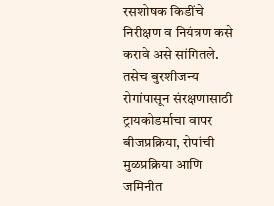रसशोषक किडींचे निरीक्षण व नियंत्रण कसे करावे असे सांगितले. तसेच बुरशीजन्य रोगांपासून संरक्षणासाठी ट्रायकोडर्माचा वापर बीजप्रक्रिया, रोपांची मुळप्रक्रिया आणि जमिनीत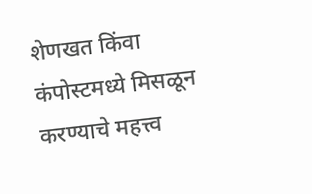शेणखत किंवा कंपोस्टमध्ये मिसळून करण्याचे महत्त्व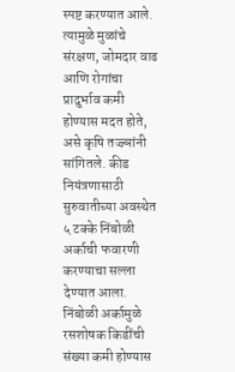स्पष्ट करण्यात आले. त्यामुळे मुळांचे संरक्षण, जोमदार वाढ आणि रोगांचा प्रादुर्भाव कमी होण्यास मदत होते, असे कृषि तज्ज्ञांनी सांगितले. कीड नियंत्रणासाठी सुरुवातीच्या अवस्थेत ५ टक्के निंबोळी अर्काची फवारणी करण्याचा सल्ला देण्यात आला. निंबोळी अर्कामुळे रसशोषक किडींची संख्या कमी होण्यास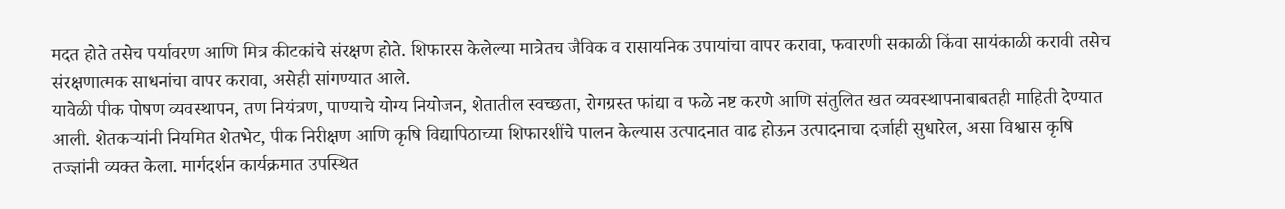मदत होते तसेच पर्यावरण आणि मित्र कीटकांचे संरक्षण होते. शिफारस केलेल्या मात्रेतच जैविक व रासायनिक उपायांचा वापर करावा, फवारणी सकाळी किंवा सायंकाळी करावी तसेच संरक्षणात्मक साधनांचा वापर करावा, असेही सांगण्यात आले.
यावेळी पीक पोषण व्यवस्थापन, तण नियंत्रण, पाण्याचे योग्य नियोजन, शेतातील स्वच्छता, रोगग्रस्त फांद्या व फळे नष्ट करणे आणि संतुलित खत व्यवस्थापनाबाबतही माहिती देण्यात आली. शेतकऱ्यांनी नियमित शेतभेट, पीक निरीक्षण आणि कृषि विद्यापिठाच्या शिफारशींचे पालन केल्यास उत्पादनात वाढ होऊन उत्पादनाचा दर्जाही सुधारेल, असा विश्वास कृषि तज्ज्ञांनी व्यक्त केला. मार्गदर्शन कार्यक्रमात उपस्थित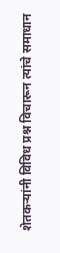शेतकऱ्यांनी विविध प्रश्न विचारून त्यांचे समाधान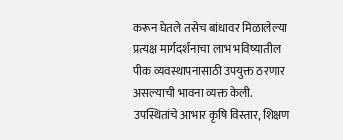करून घेतले तसेच बांधावर मिळालेल्या प्रत्यक्ष मार्गदर्शनाचा लाभ भविष्यातील पीक व्यवस्थापनासाठी उपयुक्त ठरणार असल्याची भावना व्यक्त केली. उपस्थितांचे आभार कृषि विस्तार, शिक्षण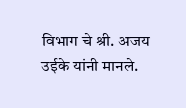विभाग चे श्री. अजय उईके यांनी मानले.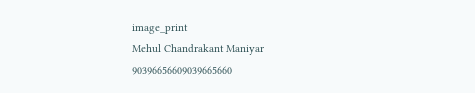image_print
Mehul Chandrakant Maniyar
90396656609039665660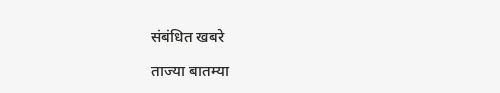संबंधित खबरे

ताज्या बातम्या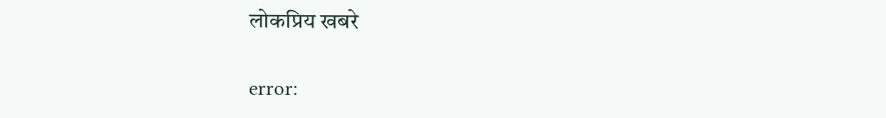लोकप्रिय खबरे

error: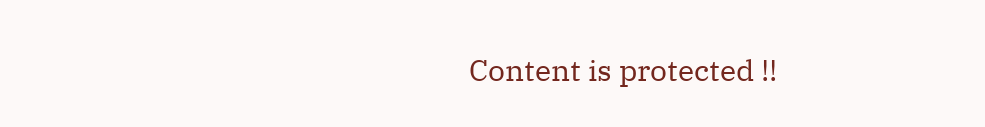Content is protected !!